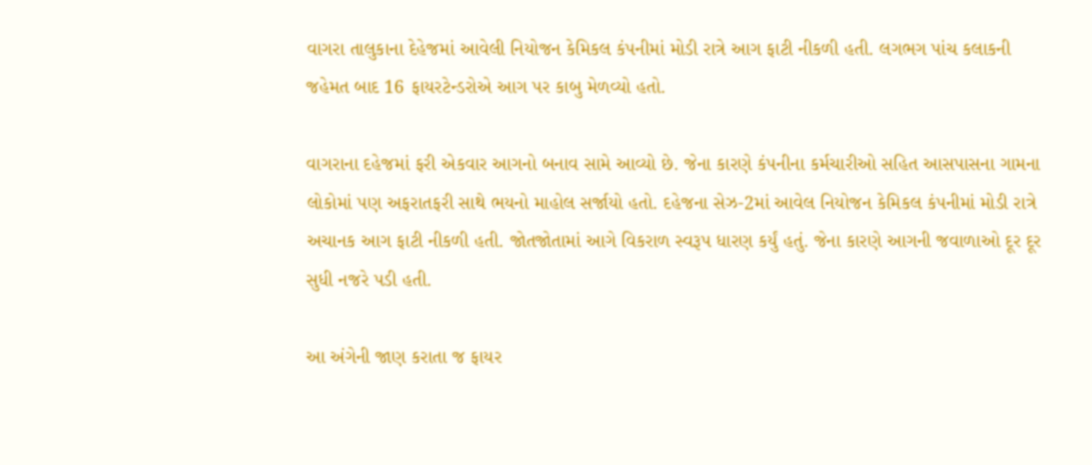વાગરા તાલુકાના દેહેજમાં આવેલી નિયોજન કેમિકલ કંપનીમાં મોડી રાત્રે આગ ફાટી નીકળી હતી. લગભગ પાંચ કલાકની જહેમત બાદ 16 ફાયરટેન્ડરોએ આગ પર કાબુ મેળવ્યો હતો.

વાગરાના દહેજમાં ફરી એકવાર આગનો બનાવ સામે આવ્યો છે. જેના કારણે કંપનીના કર્મચારીઓ સહિત આસપાસના ગામના લોકોમાં પણ અફરાતફરી સાથે ભયનો માહોલ સર્જાયો હતો. દહેજના સેઝ-2માં આવેલ નિયોજન કેમિકલ કંપનીમાં મોડી રાત્રે અચાનક આગ ફાટી નીકળી હતી. જોતજોતામાં આગે વિકરાળ સ્વરૂપ ધારણ કર્યું હતું. જેના કારણે આગની જવાળાઓ દૂર દૂર સુધી નજરે પડી હતી.

આ અંગેની જાણ કરાતા જ ફાયર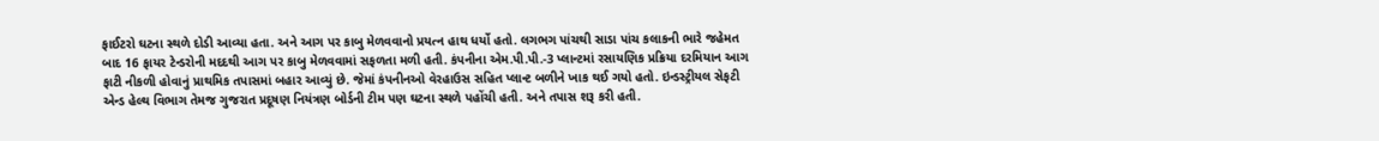ફાઈટરો ઘટના સ્થળે દોડી આવ્યા હતા. અને આગ પર કાબુ મેળવવાનો પ્રયત્ન હાથ ધર્યો હતો. લગભગ પાંચથી સાડા પાંચ કલાકની ભારે જહેમત બાદ 16 ફાયર ટેન્ડરોની મદદથી આગ પર કાબુ મેળવવામાં સફળતા મળી હતી. કંપનીના એમ.પી.પી.-3 પ્લાન્ટમાં રસાયણિક પ્રક્રિયા દરમિયાન આગ ફાટી નીકળી હોવાનું પ્રાથમિક તપાસમાં બહાર આવ્યું છે. જેમાં કંપનીનઓ વેરહાઉસ સહિત પ્લાન્ટ બળીને ખાક થઈ ગયો હતો. ઇન્ડસ્ટ્રીયલ સેફટી એન્ડ હેલ્થ વિભાગ તેમજ ગુજરાત પ્રદૂષણ નિયંત્રણ બોર્ડની ટીમ પણ ઘટના સ્થળે પહોંચી હતી. અને તપાસ શરૂ કરી હતી.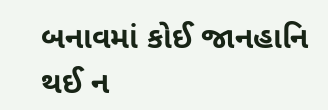બનાવમાં કોઈ જાનહાનિ થઈ ન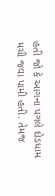હતી જો કે આગના પગલે દોડધામ મચી જવા પામી હતી. તેમજ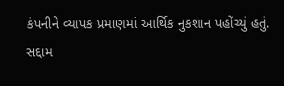કંપનીને વ્યાપક પ્રમાણમાં આર્થિક નુકશાન પહોંચ્યું હતું.
સદ્દામ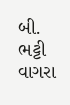બી. ભટ્ટી વાગરા